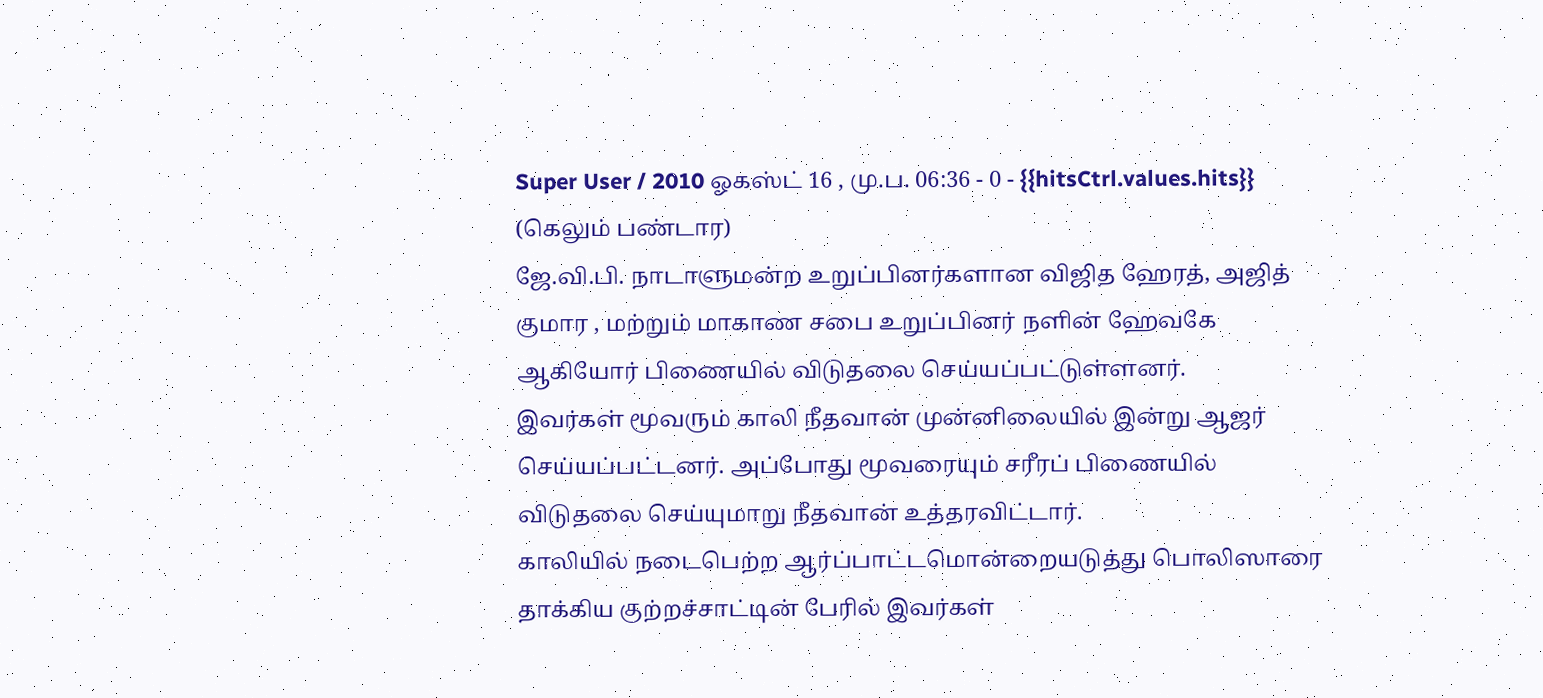Super User / 2010 ஓகஸ்ட் 16 , மு.ப. 06:36 - 0 - {{hitsCtrl.values.hits}}
(கெலும் பண்டார)
ஜே.வி.பி. நாடாளுமன்ற உறுப்பினர்களான விஜித ஹேரத், அஜித் குமார , மற்றும் மாகாண சபை உறுப்பினர் நளின் ஹேவகே ஆகியோர் பிணையில் விடுதலை செய்யப்பட்டுள்ளனர்.
இவர்கள் மூவரும் காலி நீதவான் முன்னிலையில் இன்று ஆஜர் செய்யப்பட்டனர். அப்போது மூவரையும் சரீரப் பிணையில் விடுதலை செய்யுமாறு நீதவான் உத்தரவிட்டார்.
காலியில் நடைபெற்ற ஆர்ப்பாட்டமொன்றையடுத்து பொலிஸாரை தாக்கிய குற்றச்சாட்டின் பேரில் இவர்கள்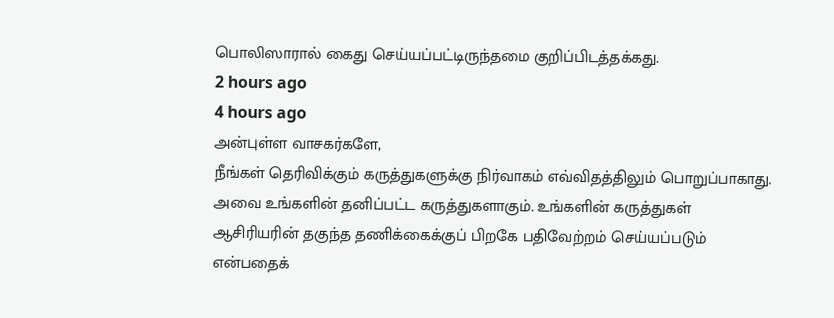பொலிஸாரால் கைது செய்யப்பட்டிருந்தமை குறிப்பிடத்தக்கது.
2 hours ago
4 hours ago
அன்புள்ள வாசகர்களே,
நீங்கள் தெரிவிக்கும் கருத்துகளுக்கு நிர்வாகம் எவ்விதத்திலும் பொறுப்பாகாது. அவை உங்களின் தனிப்பட்ட கருத்துகளாகும். உங்களின் கருத்துகள் ஆசிரியரின் தகுந்த தணிக்கைக்குப் பிறகே பதிவேற்றம் செய்யப்படும் என்பதைக்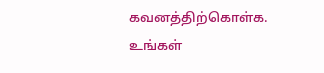கவனத்திற்கொள்க. உங்கள்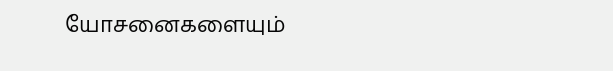யோசனைகளையும்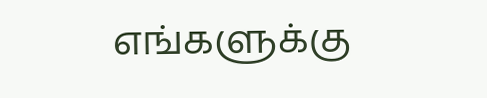எங்களுக்கு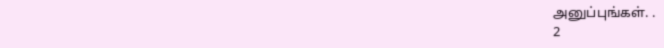அனுப்புங்கள். .
2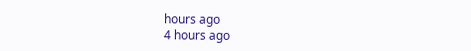hours ago
4 hours ago